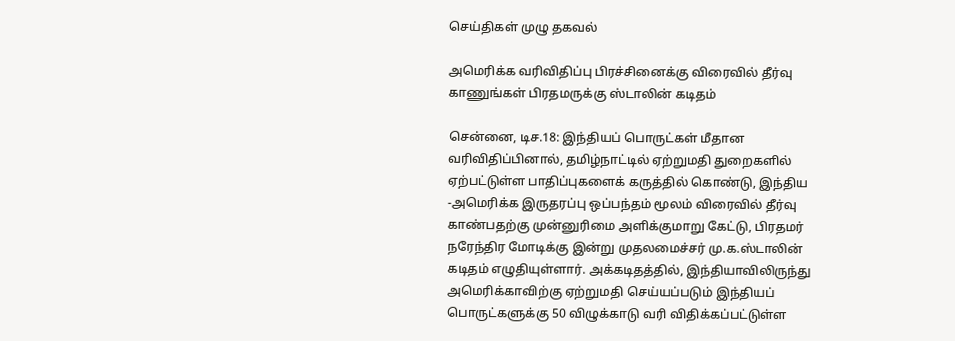செய்திகள் முழு தகவல்

அமெரிக்க வரிவிதிப்பு பிரச்சினைக்கு விரைவில் தீர்வு காணுங்கள் பிரதமருக்கு ஸ்டாலின் கடிதம்

சென்னை, டிச.18: இந்தியப் பொருட்கள் மீதான வரிவிதிப்பினால், தமிழ்நாட்டில் ஏற்றுமதி துறைகளில் ஏற்பட்டுள்ள பாதிப்புகளைக் கருத்தில் கொண்டு, இந்திய -அமெரிக்க இருதரப்பு ஒப்பந்தம் மூலம் விரைவில் தீர்வு காண்பதற்கு முன்னுரிமை அளிக்குமாறு கேட்டு, பிரதமர் நரேந்திர மோடிக்கு இன்று முதலமைச்சர் மு.க.ஸ்டாலின் கடிதம் எழுதியுள்ளார். அக்கடிதத்தில், இந்தியாவிலிருந்து அமெரிக்காவிற்கு ஏற்றுமதி செய்யப்படும் இந்தியப் பொருட்களுக்கு 50 விழுக்காடு வரி விதிக்கப்பட்டுள்ள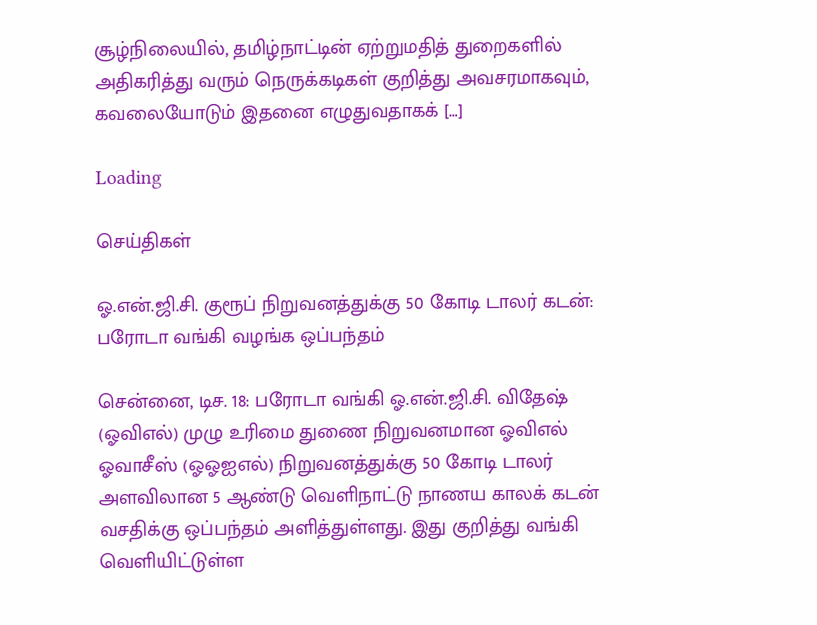சூழ்நிலையில், தமிழ்நாட்டின் ஏற்றுமதித் துறைகளில் அதிகரித்து வரும் நெருக்கடிகள் குறித்து அவசரமாகவும், கவலையோடும் இதனை எழுதுவதாகக் […]

Loading

செய்திகள்

ஓ.என்.ஜி.சி. குரூப் நிறுவனத்துக்கு 50 கோடி டாலர் கடன்: பரோடா வங்கி வழங்க ஒப்பந்தம்

சென்னை, டிச. 18: பரோடா வங்கி ஓ.என்.ஜி.சி. விதேஷ் (ஓவிஎல்) முழு உரிமை துணை நிறுவனமான ஓவிஎல் ஓவாசீஸ் (ஓஓஐஎல்) நிறுவனத்துக்கு 50 கோடி டாலர் அளவிலான 5 ஆண்டு வெளிநாட்டு நாணய காலக் கடன் வசதிக்கு ஒப்பந்தம் அளித்துள்ளது. இது குறித்து வங்கி வெளியிட்டுள்ள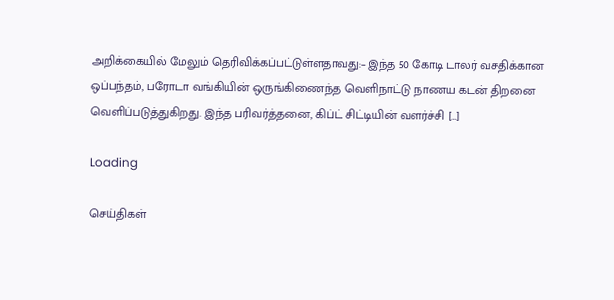அறிக்கையில் மேலும் தெரிவிக்கப்பட்டுள்ளதாவது:– இந்த 50 கோடி டாலர் வசதிக்கான ஒப்பந்தம், பரோடா வங்கியின் ஒருங்கிணைந்த வெளிநாட்டு நாணய கடன் திறனை வெளிப்படுத்துகிறது. இந்த பரிவர்த்தனை, கிப்ட் சிட்டியின் வளர்ச்சி […]

Loading

செய்திகள்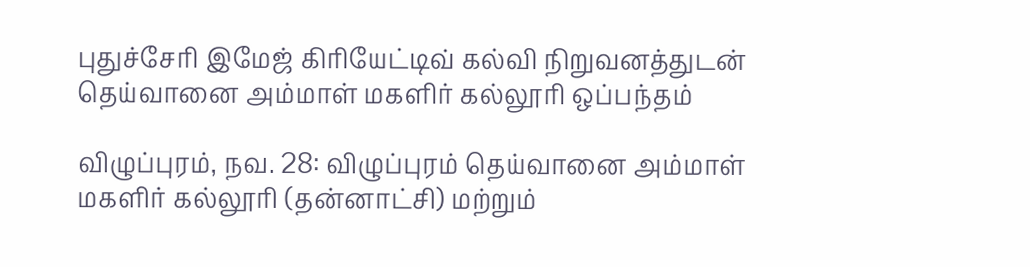புதுச்சேரி இமேஜ் கிரியேட்டிவ் கல்வி நிறுவனத்துடன் தெய்வானை அம்மாள் மகளிர் கல்லூரி ஒப்பந்தம்

விழுப்புரம், நவ. 28: விழுப்புரம் தெய்வானை அம்மாள் மகளிர் கல்லூரி (தன்னாட்சி) மற்றும்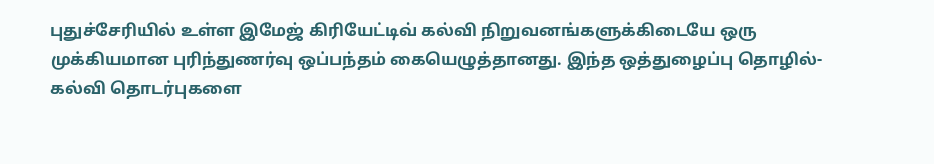புதுச்சேரியில் உள்ள இமேஜ் கிரியேட்டிவ் கல்வி நிறுவனங்களுக்கிடையே ஒரு முக்கியமான புரிந்துணர்வு ஒப்பந்தம் கையெழுத்தானது. இந்த ஒத்துழைப்பு தொழில்-கல்வி தொடர்புகளை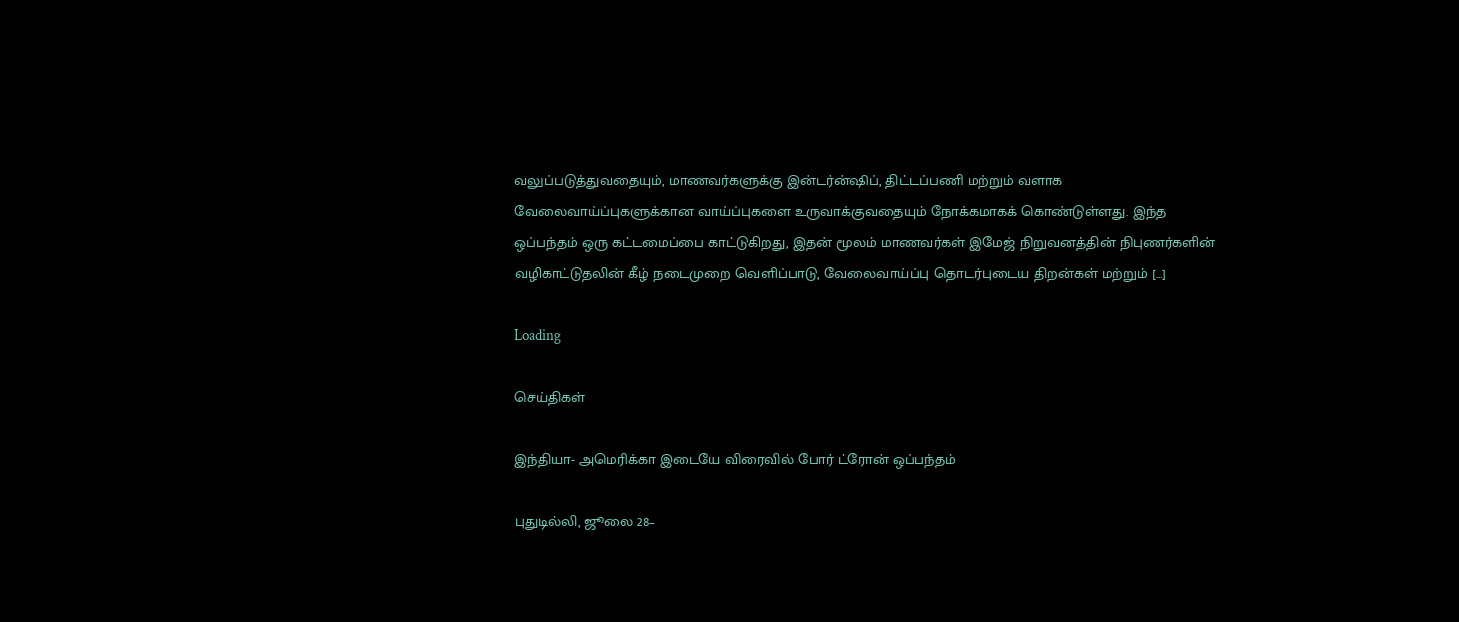வலுப்படுத்துவதையும், மாணவர்களுக்கு இன்டர்ன்ஷிப், திட்டப்பணி மற்றும் வளாக வேலைவாய்ப்புகளுக்கான வாய்ப்புகளை உருவாக்குவதையும் நோக்கமாகக் கொண்டுள்ளது. இந்த ஒப்பந்தம் ஒரு கட்டமைப்பை காட்டுகிறது, இதன் மூலம் மாணவர்கள் இமேஜ் நிறுவனத்தின் நிபுணர்களின் வழிகாட்டுதலின் கீழ் நடைமுறை வெளிப்பாடு, வேலைவாய்ப்பு தொடர்புடைய திறன்கள் மற்றும் […]

Loading

செய்திகள்

இந்தியா- அமெரிக்கா இடையே விரைவில் போர் ட்ரோன் ஒப்பந்தம்

புதுடில்லி, ஜூலை 28–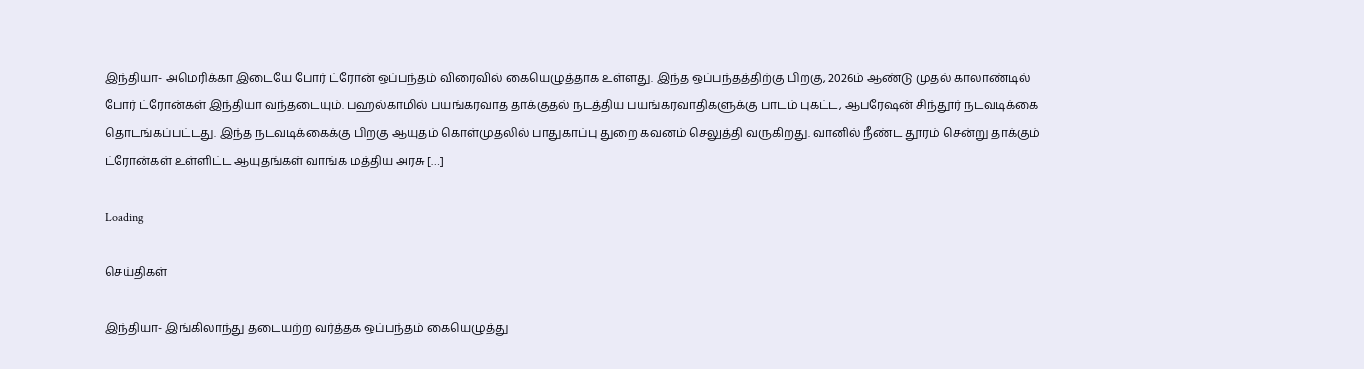இந்தியா- அமெரிக்கா இடையே போர் ட்ரோன் ஒப்பந்தம் விரைவில் கையெழுத்தாக உள்ளது. இந்த ஒப்பந்தத்திற்கு பிறகு, 2026ம் ஆண்டு முதல் காலாண்டில் போர் ட்ரோன்கள் இந்தியா வந்தடையும். பஹல்காமில் பயங்கரவாத தாக்குதல் நடத்திய பயங்கரவாதிகளுக்கு பாடம் புகட்ட, ஆபரேஷன் சிந்தூர் நடவடிக்கை தொடங்கப்பட்டது. இந்த நடவடிக்கைக்கு பிறகு ஆயுதம் கொள்முதலில் பாதுகாப்பு துறை கவனம் செலுத்தி வருகிறது. வானில் நீண்ட தூரம் சென்று தாக்கும் ட்ரோன்கள் உள்ளிட்ட ஆயுதங்கள் வாங்க மத்திய அரசு […]

Loading

செய்திகள்

இந்தியா- இங்கிலாந்து தடையற்ற வர்த்தக ஒப்பந்தம் கையெழுத்து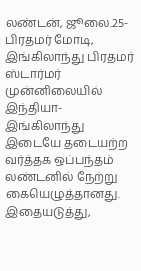லண்டன், ஜூலை.25- பிரதமர் மோடி, இங்கிலாந்து பிரதமர் ஸ்டார்மர் முன்னிலையில் இந்தியா-இங்கிலாந்து இடையே தடையற்ற வர்த்தக ஒப்பந்தம் லண்டனில் நேற்று கையெழுத்தானது. இதையடுத்து,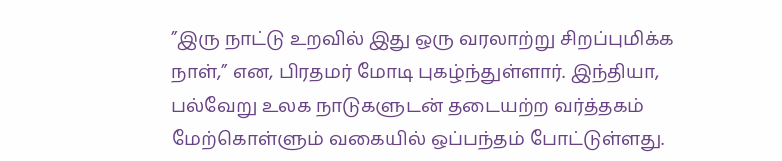”இரு நாட்டு உறவில் இது ஒரு வரலாற்று சிறப்புமிக்க நாள்,” என, பிரதமர் மோடி புகழ்ந்துள்ளார். இந்தியா, பல்வேறு உலக நாடுகளுடன் தடையற்ற வர்த்தகம் மேற்கொள்ளும் வகையில் ஒப்பந்தம் போட்டுள்ளது.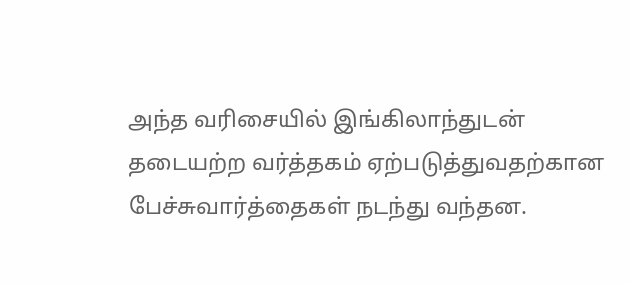அந்த வரிசையில் இங்கிலாந்துடன் தடையற்ற வர்த்தகம் ஏற்படுத்துவதற்கான பேச்சுவார்த்தைகள் நடந்து வந்தன.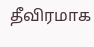தீவிரமாக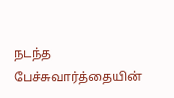நடந்த பேச்சுவார்த்தையின்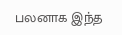பலனாக இந்த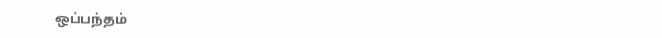ஒப்பந்தம்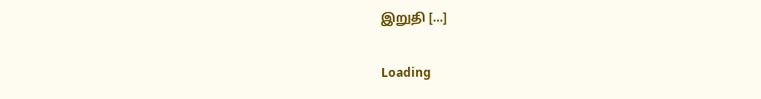இறுதி […]

Loading